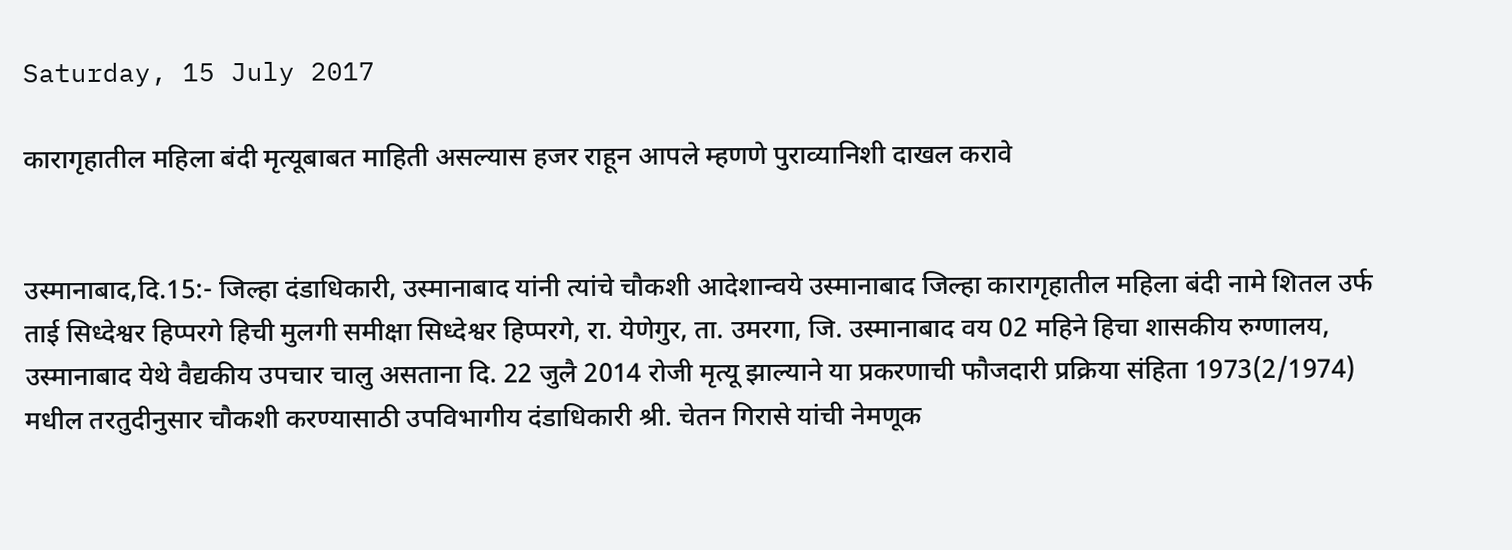Saturday, 15 July 2017

कारागृहातील महिला बंदी मृत्यूबाबत माहिती असल्यास हजर राहून आपले म्हणणे पुराव्यानिशी दाखल करावे


उस्मानाबाद,दि.15:- जिल्हा दंडाधिकारी, उस्मानाबाद यांनी त्यांचे चौकशी आदेशान्वये उस्मानाबाद जिल्हा कारागृहातील महिला बंदी नामे शितल उर्फ ताई सिध्देश्वर हिप्परगे हिची मुलगी समीक्षा सिध्देश्वर हिप्परगे, रा. येणेगुर, ता. उमरगा, जि. उस्मानाबाद वय 02 महिने हिचा शासकीय रुग्णालय, उस्मानाबाद येथे वैद्यकीय उपचार चालु असताना दि. 22 जुलै 2014 रोजी मृत्यू झाल्याने या प्रकरणाची फौजदारी प्रक्रिया संहिता 1973(2/1974) मधील तरतुदीनुसार चौकशी करण्यासाठी उपविभागीय दंडाधिकारी श्री. चेतन गिरासे यांची नेमणूक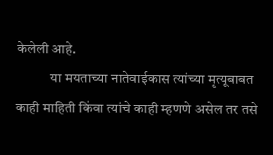केलेली आहे.
            या मयताच्या नातेवाईकास त्यांच्या मृत्यूबाबत काही माहिती किंवा त्यांचे काही म्हणणे असेल तर तसे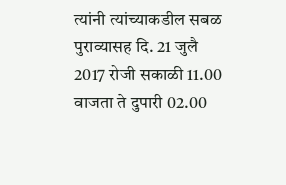त्यांनी त्यांच्याकडील सबळ पुराव्यासह दि. 21 जुलै 2017 रोजी सकाळी 11.00 वाजता ते दुपारी 02.00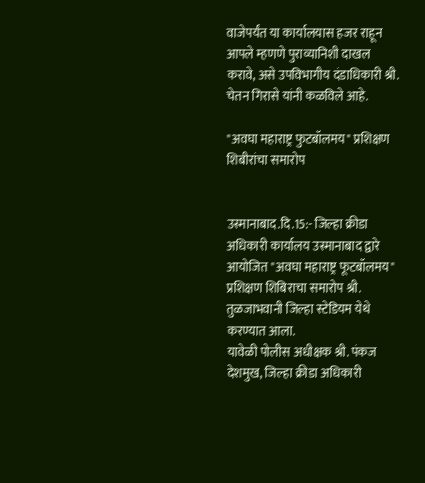वाजेपर्यंत या कार्यालयास हजर राहून आपले म्हणणे पुराव्यानिशी दाखल करावे, असे उपविभागीय दंडाधिकारी श्री. चेतन गिरासे यांनी कळविले आहे.

"अवघा महाराष्ट्र फुटबॉलमय" प्रशिक्षण शिबीरांचा समारोप


उस्मानाबाद.दि.15:- जिल्हा क्रीडा अधिकारी कार्यालय उस्मानाबाद द्वारे आयोजित "अवघा महाराष्ट्र फूटबॉलमय" प्रशिक्षण शिबिराचा समारोप श्री. तुळजाभवानी जिल्हा स्टेडियम येथे करण्यात आला.
यावेळी पोलीस अधीक्षक श्री. पंकज देशमुख, जिल्हा क्रीडा अधिकारी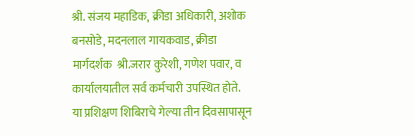श्री. संजय महाडिक, क्रीडा अधिकारी, अशोक बनसोडे, मदनलाल गायकवाड, क्रीडा मार्गदर्शक  श्री.जरार कुरेशी, गणेश पवार, व कार्यालयातील सर्व कर्मचारी उपस्थित होते.
या प्रशिक्षण शिबिराचे गेल्या तीन दिवसापासून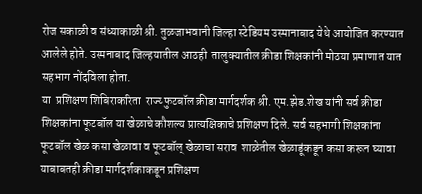रोज सकाळी व संध्याकाळी श्री. तुळजाभवानी जिल्हा स्टेडियम उस्मानाबाद येथे आयोजित करण्यात आलेले होते. उस्मनाबाद जिल्हयातील आठही  तालुक्यातील क्रीडा शिक्षकांनी मोठया प्रमाणात यात सहभाग नोंदविला होता.
या  प्रशिक्षण शिबिराकरिता  राज्य्‍ फुटबॉल क्रीडा मार्गदर्शक श्री. एम.झेड.शेख यांनी सर्व क्रीडा शिक्षकांना फूटबॉल या खेळाचे कौशल्य प्रात्यक्षिकाचे प्रशिक्षण दिले. सर्व सहभागी शिक्षकांना फूटबॉल खेळ कसा खेळावा व फूटबॉल् खेळाचा सराव  शाळेतील खेळाडूंकडून कसा करून घ्यावा याबाबतही क्रीडा मार्गदर्शकाकडून प्रशिक्षण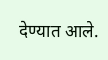देण्यात आले.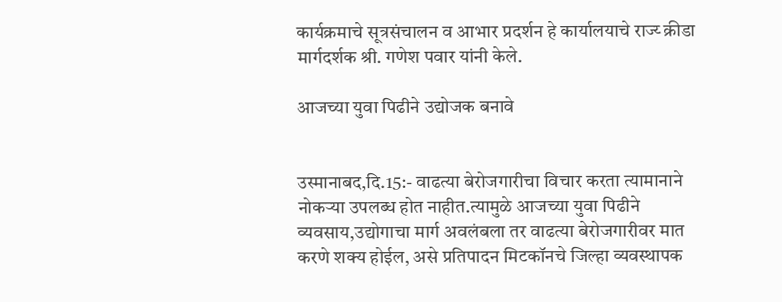कार्यक्रमाचे सूत्रसंचालन व आभार प्रदर्शन हे कार्यालयाचे राज्य्‍ क्रीडा मार्गदर्शक श्री. गणेश पवार यांनी केले.

आजच्या युवा पिढीने उद्योजक बनावे


उस्मानाबद,दि.15:- वाढत्या बेरोजगारीचा विचार करता त्यामानाने नोकऱ्या उपलब्ध होत नाहीत.त्यामुळे आजच्या युवा पिढीने व्यवसाय,उद्योगाचा मार्ग अवलंबला तर वाढत्या बेरोजगारीवर मात करणे शक्य होईल, असे प्रतिपादन मिटकॉनचे जिल्हा व्यवस्थापक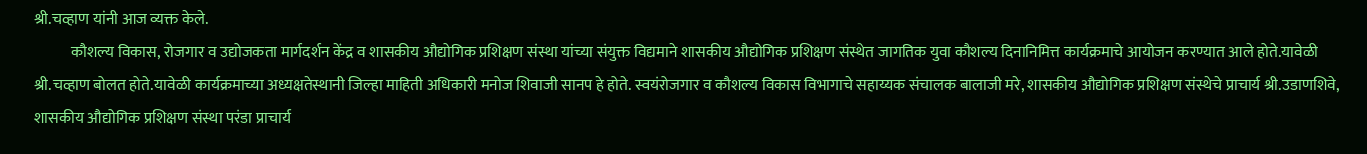श्री.चव्हाण यांनी आज व्यक्त केले.
            कौशल्य विकास, रोजगार व उद्योजकता मार्गदर्शन केंद्र व शासकीय औद्योगिक प्रशिक्षण संस्था यांच्या संयुक्त विद्यमाने शासकीय औद्योगिक प्रशिक्षण संस्थेत जागतिक युवा कौशल्य दिनानिमित्त कार्यक्रमाचे आयोजन करण्यात आले होते.यावेळी श्री.चव्हाण बोलत होते.यावेळी कार्यक्रमाच्या अध्यक्षतेस्थानी जिल्हा माहिती अधिकारी मनोज शिवाजी सानप हे होते. स्वयंरोजगार व कौशल्य विकास विभागाचे सहाय्यक संचालक बालाजी मरे, शासकीय औद्योगिक प्रशिक्षण संस्थेचे प्राचार्य श्री.उडाणशिवे, शासकीय औद्योगिक प्रशिक्षण संस्था परंडा प्राचार्य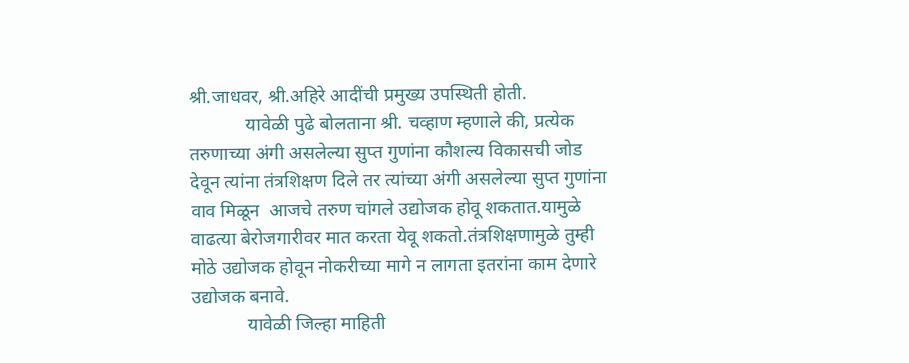श्री.जाधवर, श्री.अहिरे आदींची प्रमुख्य उपस्थिती होती.
            यावेळी पुढे बोलताना श्री. चव्हाण म्हणाले की, प्रत्येक तरुणाच्या अंगी असलेल्या सुप्त गुणांना कौशल्य विकासची जोड देवून त्यांना तंत्रशिक्षण दिले तर त्यांच्या अंगी असलेल्या सुप्त गुणांना वाव मिळून  आजचे तरुण चांगले उद्योजक होवू शकतात.यामुळे वाढत्या बेरोजगारीवर मात करता येवू शकतो.तंत्रशिक्षणामुळे तुम्ही मोठे उद्योजक होवून नोकरीच्या मागे न लागता इतरांना काम देणारे उद्योजक बनावे.
            यावेळी जिल्हा माहिती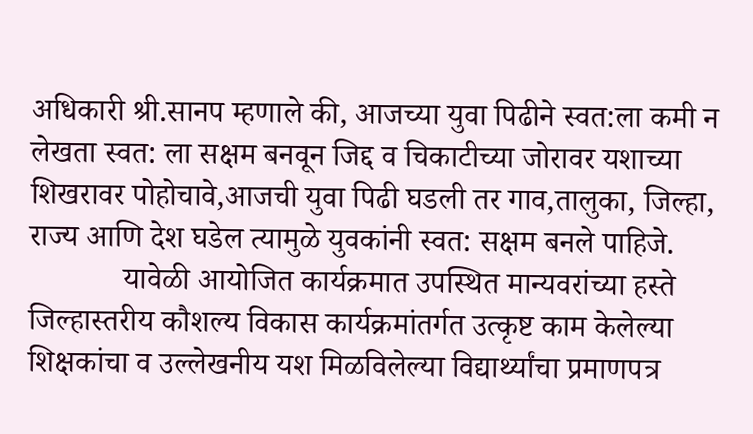अधिकारी श्री.सानप म्हणाले की, आजच्या युवा पिढीने स्वत:ला कमी न लेखता स्वत: ला सक्षम बनवून जिद्द व चिकाटीच्या जोरावर यशाच्या शिखरावर पोहोचावे,आजची युवा पिढी घडली तर गाव,तालुका, जिल्हा, राज्य आणि देश घडेल त्यामुळे युवकांनी स्वत: सक्षम बनले पाहिजे.
            यावेळी आयोजित कार्यक्रमात उपस्थित मान्यवरांच्या हस्ते जिल्हास्तरीय कौशल्य विकास कार्यक्रमांतर्गत उत्कृष्ट काम केलेल्या शिक्षकांचा व उल्लेखनीय यश मिळविलेल्या विद्यार्थ्यांचा प्रमाणपत्र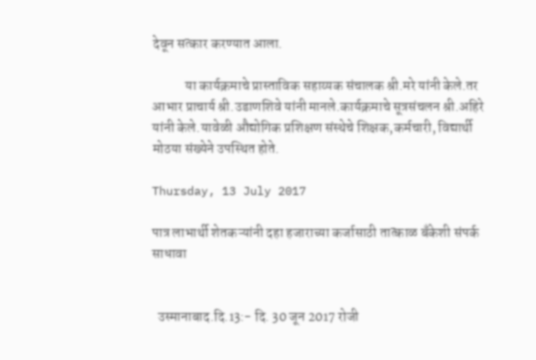देवून सत्कार करण्यात आला.

            या कार्यक्रमाचे प्रास्ताविक सहाय्यक संचालक श्री.मरे यांनी केले.तर आभार प्राचार्य श्री.उडाणशिवे यांनी मानले.कार्यक्रमाचे सूत्रसंचलन श्री.अहिरे यांनी केले.यावेळी औद्योगिक प्रशिक्षण संस्थेचे शिक्षक,कर्मचारी, विद्यार्थी मोठया संख्येने उपस्थित होते.

Thursday, 13 July 2017

पात्र लाभार्थी शेतकऱ्यांनी दहा हजाराच्या कर्जासाठी तात्काळ बँकेशी संपर्क साधावा


  उस्मानाबाद.दि.13:- दि. 30 जून 2017 रोजी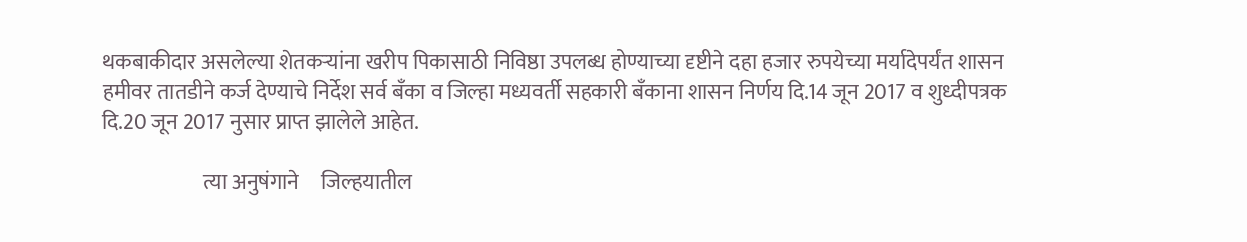थकबाकीदार असलेल्या शेतकऱ्यांना खरीप पिकासाठी निविष्ठा उपलब्ध होण्याच्या दृष्टीने दहा हजार रुपयेच्या मर्यादेपर्यंत शासन हमीवर तातडीने कर्ज देण्याचे निर्देश सर्व बँका व जिल्हा मध्यवर्ती सहकारी बँकाना शासन निर्णय दि.14 जून 2017 व शुध्दीपत्रक दि.20 जून 2017 नुसार प्राप्त झालेले आहेत.

                        त्या अनुषंगाने     जिल्हयातील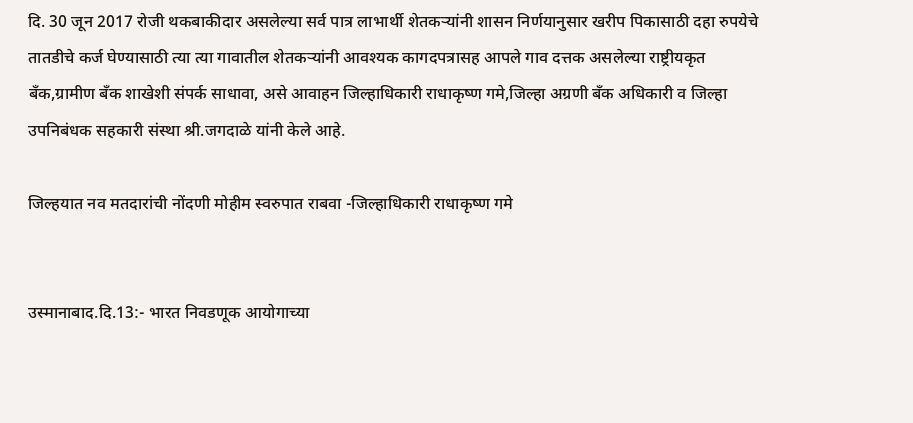दि. 30 जून 2017 रोजी थकबाकीदार असलेल्या सर्व पात्र लाभार्थी शेतकऱ्यांनी शासन निर्णयानुसार खरीप पिकासाठी दहा रुपयेचे तातडीचे कर्ज घेण्यासाठी त्या त्या गावातील शेतकऱ्यांनी आवश्यक कागदपत्रासह आपले गाव दत्तक असलेल्या राष्ट्रीयकृत बँक,ग्रामीण बँक शाखेशी संपर्क साधावा, असे आवाहन जिल्हाधिकारी राधाकृष्ण गमे,जिल्हा अग्रणी बँक अधिकारी व जिल्हा उपनिबंधक सहकारी संस्था श्री.जगदाळे यांनी केले आहे.

जिल्हयात नव मतदारांची नोंदणी मोहीम स्वरुपात राबवा -जिल्हाधिकारी राधाकृष्ण गमे


उस्मानाबाद.दि.13:- भारत निवडणूक आयोगाच्‍या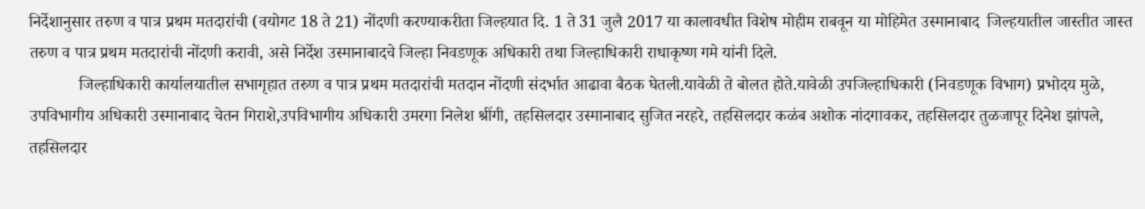निर्देशानुसार तरुण व पात्र प्रथम मतदारांची (वयोगट 18 ते 21) नोंदणी करण्‍याकरीता जिल्‍हयात दि. 1 ते 31 जुलै 2017 या कालावधीत विशेष मोहीम राबवून या मोहिमेत उस्मानाबाद  जिल्‍हयातील जास्‍तीत जास्‍त तरुण व पात्र प्रथम मतदारांची नोंदणी करावी, असे निर्देश उस्मानाबादचे जिल्‍हा निवडणूक अधिकारी तथा जिल्‍हाधिकारी राधाकृष्ण गमे यांनी दिले.
            जिल्हाधिकारी कार्यालयातील सभागृहात तरुण व पात्र प्रथम मतदारांची मतदान नोंदणी संदर्भात आढावा बैठक घेतली.यावेळी ते बोलत होते.यावेळी उपजिल्हाधिकारी (निवडणूक विभाग) प्रभोदय मुळे, उपविभागीय अधिकारी उस्मानाबाद चेतन गिराशे,उपविभागीय अधिकारी उमरगा निलेश श्रींगी, तहसिलदार उस्मानाबाद सुजित नरहरे, तहसिलदार कळंब अशोक नांदगावकर, तहसिलदार तुळजापूर दिनेश झांपले, तहसिलदार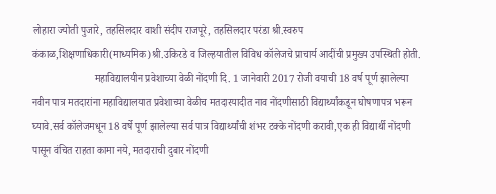लोहारा ज्योती पुजारे, तहसिलदार वाशी संदीप राजपूरे, तहसिलदार परंडा श्री.स्वरुप कंकाळ,शिक्षणाधिकारी(माध्यमिक)श्री.उकिरडे व जिल्हयातील विविध कॉलेजचे प्राचार्य आदींची प्रमुख्य उपस्थिती होती.
                        महाविद्यालयीन प्रवेशाच्या वेळी नोंदणी दि. 1 जानेवारी 2017 रोजी वयाची 18 वर्ष पूर्ण झालेल्‍या नवीन पात्र मतदारांना महाविद्यालयात प्रवेशाच्‍या वेळीच मतदारयादीत नाव नोंदणीसाठी विद्यार्थ्यांकडून घोषणापत्र भरून घ्यावे.सर्व कॉलेजमधून 18 वर्षे पूर्ण झालेल्या सर्व पात्र विद्यार्थ्यांची शंभर टक्के नोंदणी करावी,एक ही विद्यार्थी नोंदणी पासून वंचित राहता कामा नये, मतदाराची दुबार नोंदणी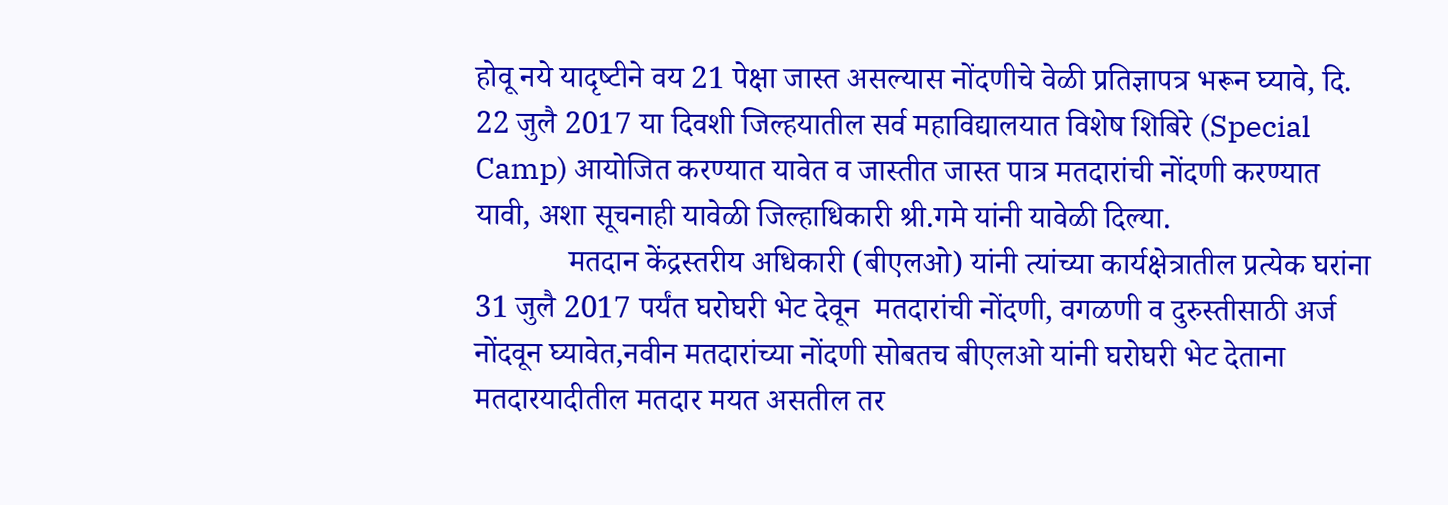होवू नये यादृष्‍टीने वय 21 पेक्षा जास्‍त असल्‍यास नोंदणीचे वेळी प्रतिज्ञापत्र भरून घ्यावे, दि. 22 जुलै 2017 या दिवशी जिल्‍हयातील सर्व महाविद्यालयात विशेष शिबिरे (Special Camp) आयोजित करण्‍यात यावेत व जास्तीत जास्त पात्र मतदारांची नोंदणी करण्यात यावी, अशा सूचनाही यावेळी जिल्हाधिकारी श्री.गमे यांनी यावेळी दिल्या.
            मतदान केंद्रस्‍तरीय अधिकारी (बीएलओ) यांनी त्‍यांच्‍या कार्यक्षेत्रातील प्रत्‍येक घरांना 31 जुलै 2017 पर्यंत घरोघरी भेट देवून  मतदारांची नोंदणी, वगळणी व दुरुस्‍तीसाठी अर्ज नोंदवून घ्यावेत,नवीन मतदारांच्‍या नोंदणी सोबतच बीएलओ यांनी घरोघरी भेट देताना मतदारयादीतील मतदार मयत असतील तर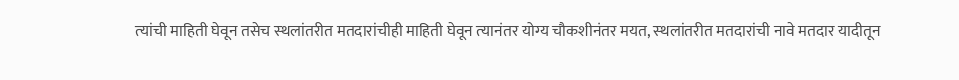त्‍यांची माहिती घेवून तसेच स्‍थलांतरीत मतदारांचीही माहिती घेवून त्‍यानंतर योग्‍य चौकशीनंतर मयत, स्‍थलांतरीत मतदारांची नावे मतदार यादीतून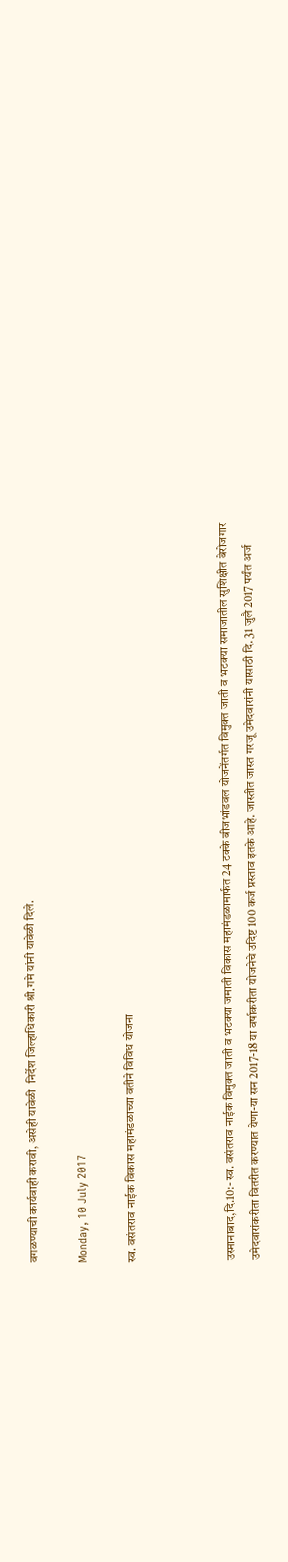वगळण्‍याची कार्यवाही करावी, असेही यावेळी  निर्देश जिल्हाधिकारी श्री.गमे यांनी यावेळी दिले.

Monday, 10 July 2017

स्व. वसंतराव नाईक विकास महामंडळाच्या वतीने विविध योजना



उस्मानाबाद,दि.10:- स्व. वसंतराव नाईक विमुक्त जाती व भटक्या जमाती विकास महामंडळामार्फत 24 टक्के बीजभांडवल योजनेंतर्गत विमुक्त जाती व भटक्या समाजातील सुशिक्षीत बेरोजगार उमेदवारांकरीता वितरीत करण्यात येणा-या सन 2017-18 या वर्षाकरीता योजनेचे उदिष्ट 100 कर्ज प्रस्ताव इतके आहे. जास्तीत जास्त गरजू उमेदवारांनी यासाठी दि. 31 जुलै 2017 पर्यंत अर्ज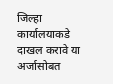जिल्हा कार्यालयाकडे दाखल करावे या अर्जासोबत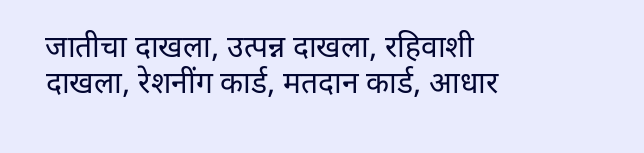जातीचा दाखला, उत्पन्न दाखला, रहिवाशी दाखला, रेशनींग कार्ड, मतदान कार्ड, आधार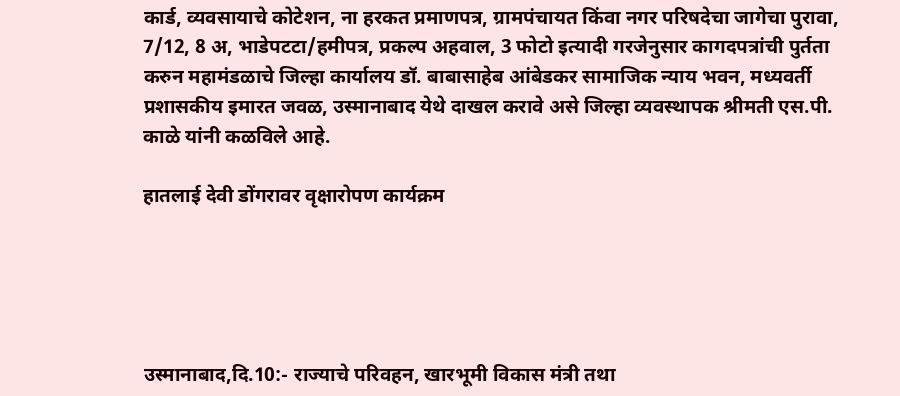कार्ड, व्यवसायाचे कोटेशन, ना हरकत प्रमाणपत्र, ग्रामपंचायत किंवा नगर परिषदेचा जागेचा पुरावा, 7/12, 8 अ, भाडेपटटा/हमीपत्र, प्रकल्प अहवाल, 3 फोटो इत्यादी गरजेनुसार कागदपत्रांची पुर्तता करुन महामंडळाचे जिल्हा कार्यालय डॉ. बाबासाहेब आंबेडकर सामाजिक न्याय भवन, मध्यवर्ती प्रशासकीय इमारत जवळ, उस्मानाबाद येथे दाखल करावे असे जिल्हा व्यवस्थापक श्रीमती एस.पी. काळे यांनी कळविले आहे.

हातलाई देवी डोंगरावर वृक्षारोपण कार्यक्रम





उस्मानाबाद,दि.10:- राज्याचे परिवहन, खारभूमी विकास मंत्री तथा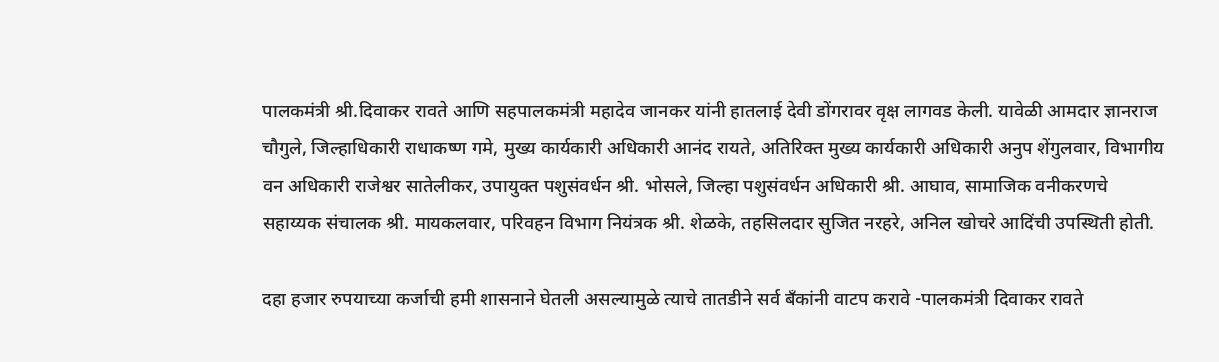पालकमंत्री श्री.दिवाकर रावते आणि सहपालकमंत्री महादेव जानकर यांनी हातलाई देवी डोंगरावर वृक्ष लागवड केली. यावेळी आमदार ज्ञानराज चौगुले, जिल्हाधिकारी राधाकष्ण गमे, मुख्य कार्यकारी अधिकारी आनंद रायते, अतिरिक्त मुख्य कार्यकारी अधिकारी अनुप शेंगुलवार, विभागीय वन अधिकारी राजेश्वर सातेलीकर, उपायुक्त पशुसंवर्धन श्री. भोसले, जिल्हा पशुसंवर्धन अधिकारी श्री. आघाव, सामाजिक वनीकरणचे सहाय्यक संचालक श्री. मायकलवार, परिवहन विभाग नियंत्रक श्री. शेळके, तहसिलदार सुजित नरहरे, अनिल खोचरे आदिंची उपस्थिती होती.

दहा हजार रुपयाच्या कर्जाची हमी शासनाने घेतली असल्यामुळे त्याचे तातडीने सर्व बँकांनी वाटप करावे -पालकमंत्री दिवाकर रावते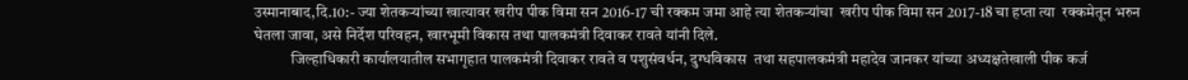उस्मानाबाद,दि.10:- ज्या शेतकऱ्यांच्या खात्यावर खरीप पीक विमा सन 2016-17 ची रक्कम जमा आहे त्या शेतकऱ्यांचा  खरीप पीक विमा सन 2017-18 चा हप्ता त्या  रक्कमेतून भरुन घेतला जावा, असे निर्देश परिवहन, खारभूमी विकास तथा पालकमंत्री दिवाकर रावते यांनी दिले.
            जिल्हाधिकारी कार्यालयातील सभागृहात पालकमंत्री दिवाकर रावते व पशुसंवर्धन, दुग्धविकास  तथा सहपालकमंत्री महादेव जानकर यांच्या अध्यक्षतेखाली पीक कर्ज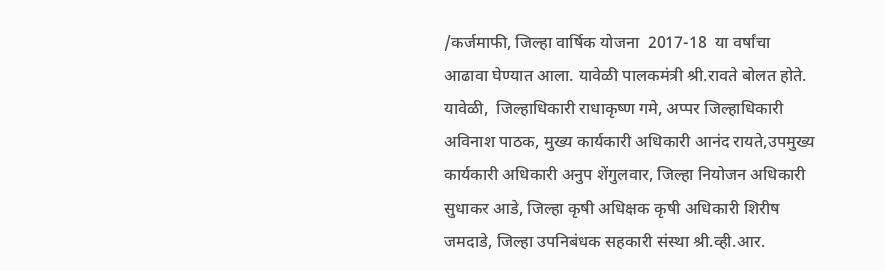/कर्जमाफी, जिल्हा वार्षिक योजना  2017-18  या वर्षांचा आढावा घेण्यात आला. यावेळी पालकमंत्री श्री.रावते बोलत होते. यावेळी,  जिल्हाधिकारी राधाकृष्ण गमे, अप्पर जिल्हाधिकारी अविनाश पाठक, मुख्य कार्यकारी अधिकारी आनंद रायते,उपमुख्य कार्यकारी अधिकारी अनुप शेंगुलवार, जिल्हा नियोजन अधिकारी सुधाकर आडे, जिल्हा कृषी अधिक्षक कृषी अधिकारी शिरीष जमदाडे, जिल्हा उपनिबंधक सहकारी संस्था श्री.व्ही.आर.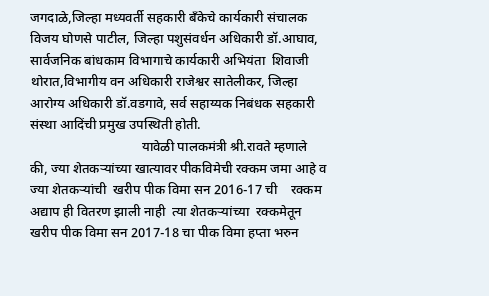जगदाळे,जिल्हा मध्यवर्ती सहकारी बँकेचे कार्यकारी संचालक विजय घोणसे पाटील, जिल्हा पशुसंवर्धन अधिकारी डॉ.आघाव, सार्वजनिक बांधकाम विभागाचे कार्यकारी अभियंता  शिवाजी थोरात,विभागीय वन अधिकारी राजेश्वर सातेलीकर, जिल्हा आरोग्य अधिकारी डॉ.वडगावे, सर्व सहाय्यक निबंधक सहकारी संस्था आदिंची प्रमुख उपस्थिती होती.
                                 यावेळी पालकमंत्री श्री.रावते म्हणाले की, ज्या शेतकऱ्यांच्या खात्यावर पीकविमेची रक्कम जमा आहे व ज्या शेतकऱ्यांची  खरीप पीक विमा सन 2016-17 ची    रक्कम अद्याप ही वितरण झाली नाही  त्या शेतकऱ्यांच्या  रक्कमेतून खरीप पीक विमा सन 2017-18 चा पीक विमा हप्ता भरुन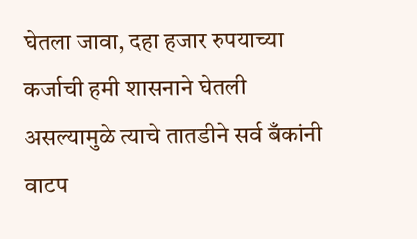घेतला जावा, दहा हजार रुपयाच्या कर्जाची हमी शासनाने घेतली असल्यामुळे त्याचे तातडीने सर्व बँकांनी वाटप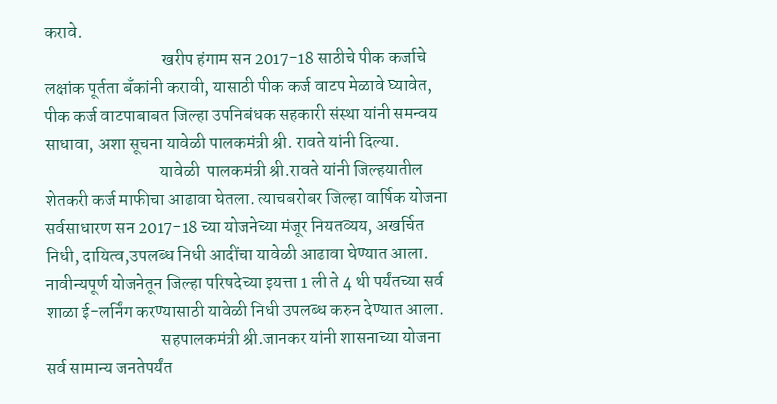करावे.
                                  खरीप हंगाम सन 2017-18 साठीचे पीक कर्जाचे लक्षांक पूर्तता बँकांनी करावी, यासाठी पीक कर्ज वाटप मेळावे घ्यावेत, पीक कर्ज वाटपाबाबत जिल्हा उपनिबंधक सहकारी संस्था यांनी समन्वय साधावा, अशा सूचना यावेळी पालकमंत्री श्री. रावते यांनी दिल्या.
                                 यावेळी  पालकमंत्री श्री.रावते यांनी जिल्हयातील शेतकरी कर्ज माफीचा आढावा घेतला. त्याचबरोबर जिल्हा वार्षिक योजना सर्वसाधारण सन 2017-18 च्या योजनेच्या मंजूर नियतव्यय, अखर्चित निधी, दायित्व,उपलब्ध निधी आदींचा यावेळी आढावा घेण्यात आला. नावीन्यपूर्ण योजनेतून जिल्हा परिषदेच्या इयत्ता 1 ली ते 4 थी पर्यंतच्या सर्व शाळा ई-लर्निंग करण्यासाठी यावेळी निधी उपलब्ध करुन देण्यात आला.
                                 सहपालकमंत्री श्री.जानकर यांनी शासनाच्या योजना सर्व सामान्य जनतेपर्यंत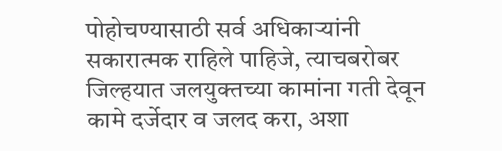पोहोचण्यासाठी सर्व अधिकाऱ्यांनी सकारात्मक राहिले पाहिजे, त्याचबरोबर जिल्हयात जलयुक्तच्या कामांना गती देवून कामे दर्जेदार व जलद करा, अशा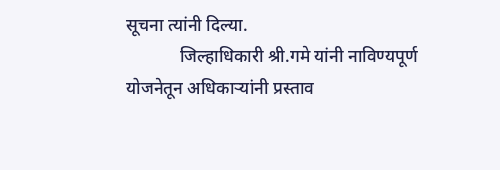सूचना त्यांनी दिल्या.
            जिल्हाधिकारी श्री.गमे यांनी नाविण्यपूर्ण योजनेतून अधिकाऱ्यांनी प्रस्ताव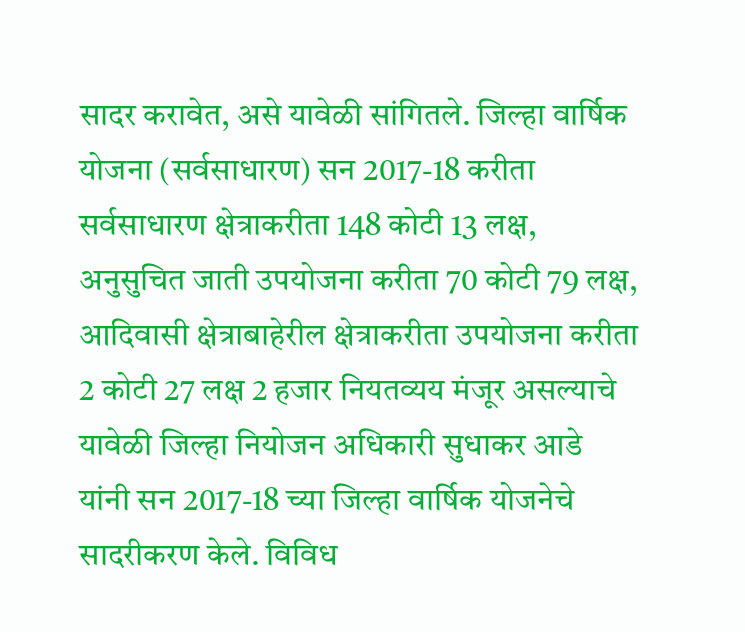सादर करावेत, असे यावेळी सांगितले. जिल्हा वार्षिक योजना (सर्वसाधारण) सन 2017-18 करीता सर्वसाधारण क्षेत्राकरीता 148 कोटी 13 लक्ष, अनुसुचित जाती उपयोजना करीता 70 कोटी 79 लक्ष, आदिवासी क्षेत्राबाहेरील क्षेत्राकरीता उपयोजना करीता 2 कोटी 27 लक्ष 2 हजार नियतव्यय मंजूर असल्याचे यावेळी जिल्हा नियोजन अधिकारी सुधाकर आडे  यांनी सन 2017-18 च्या जिल्हा वार्षिक योजनेचे  सादरीकरण केले. विविध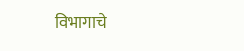विभागाचे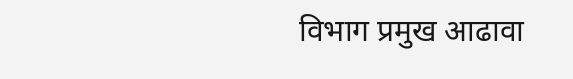विभाग प्रमुख आढावा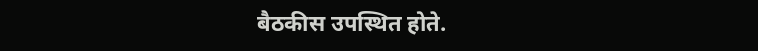बैठकीस उपस्थित होते.